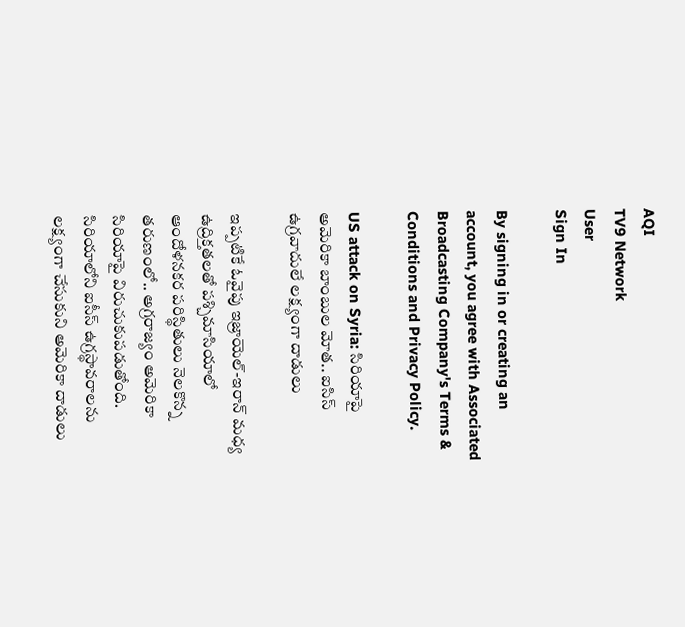AQI
TV9 Network
User
Sign In

By signing in or creating an account, you agree with Associated Broadcasting Company's Terms & Conditions and Privacy Policy.

US attack on Syria: సిరియాపై అమెరికా బాంబుల మోత.. ఐసిస్ ఉగ్రవాదులే లక్ష్యంగా దాడులు

ఇప్పటికే ఓవైపు ఇజ్రాయెల్‌-ఇరాన్‌ మధ్య ఉద్రిక్తతలతో పశ్చిమాసియాలో ఆందోళనకర పరిస్థితులు నెలకొన్న తరుణంలో.. అగ్రరాజ్యం అమెరికా సిరియాపై విరుచుకుపడుతోంది. సిరియాలోని ఐసీస్ ఉగ్రస్థావ‌రాలను ల‌క్ష్యంగా చేసుకుని అమెరికా దాడులు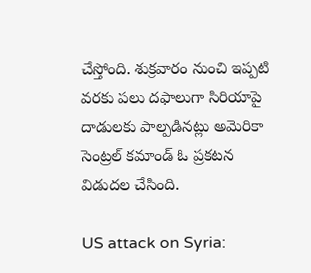చేస్తోంది. శుక్రవారం నుంచి ఇప్పటి వ‌ర‌కు ప‌లు ద‌ఫాలుగా సిరియాపై దాడుల‌కు పాల్పడిన‌ట్లు అమెరికా సెంట్రల్ క‌మాండ్ ఓ ప్రక‌ట‌న విడుద‌ల చేసింది.

US attack on Syria: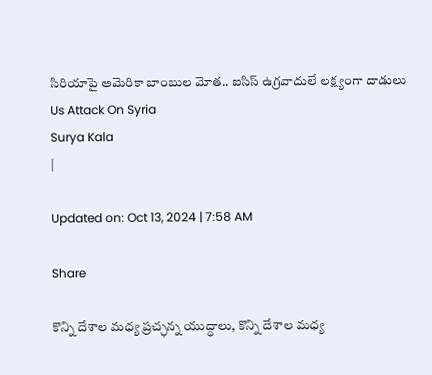సిరియాపై అమెరికా బాంబుల మోత.. ఐసిస్ ఉగ్రవాదులే లక్ష్యంగా దాడులు
Us Attack On Syria
Surya Kala
|

Updated on: Oct 13, 2024 | 7:58 AM

Share

కొన్ని దేశాల మధ్య ప్రచ్ఛన్న యుద్ధాలు, కొన్ని దేశాల మధ్య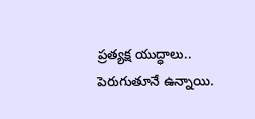ప్రత్యక్ష యుద్ధాలు.. పెరుగుతూనే ఉన్నాయి.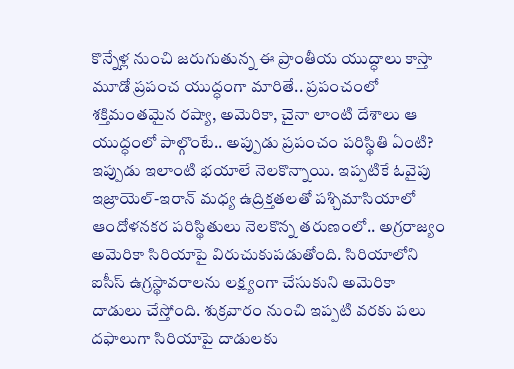కొన్నేళ్ల నుంచి జరుగుతున్న ఈ ప్రాంతీయ యుద్ధాలు కాస్తా మూడో ప్రపంచ యుద్ధంగా మారితే.. ప్రపంచంలో శక్తిమంతమైన రష్యా, అమెరికా, చైనా లాంటి దేశాలు ఆ యుద్ధంలో పాల్గొంటే.. అప్పుడు ప్రపంచం పరిస్థితి ఏంటి? ఇప్పుడు ఇలాంటి భయాలే నెలకొన్నాయి. ఇప్పటికే ఓవైపు ఇజ్రాయెల్‌-ఇరాన్‌ మధ్య ఉద్రిక్తతలతో పశ్చిమాసియాలో ఆందోళనకర పరిస్థితులు నెలకొన్న తరుణంలో.. అగ్రరాజ్యం అమెరికా సిరియాపై విరుచుకుపడుతోంది. సిరియాలోని ఐసీస్ ఉగ్రస్థావ‌రాలను ల‌క్ష్యంగా చేసుకుని అమెరికా దాడులు చేస్తోంది. శుక్రవారం నుంచి ఇప్పటి వ‌ర‌కు ప‌లు ద‌ఫాలుగా సిరియాపై దాడుల‌కు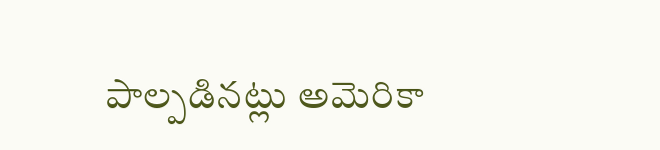పాల్పడిన‌ట్లు అమెరికా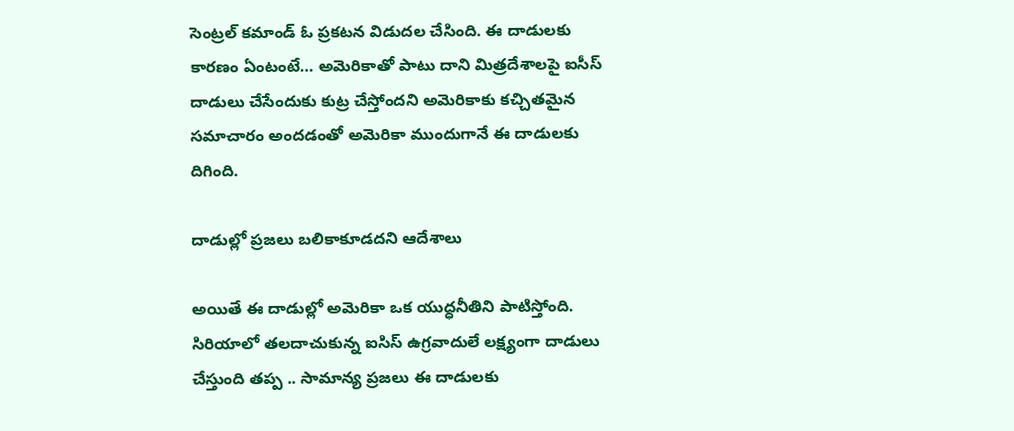సెంట్రల్ క‌మాండ్ ఓ ప్రక‌ట‌న విడుద‌ల చేసింది. ఈ దాడులకు కారణం ఏంటంటే… అమెరికాతో పాటు దాని మిత్రదేశాల‌పై ఐసీస్ దాడులు చేసేందుకు కుట్ర చేస్తోంద‌ని అమెరికాకు క‌చ్చిత‌మైన స‌మాచారం అందడంతో అమెరికా ముందుగానే ఈ దాడులకు దిగింది.

దాడుల్లో ప్రజలు బలికాకూడదని ఆదేశాలు

అయితే ఈ దాడుల్లో అమెరికా ఒక యుద్ధనీతిని పాటిస్తోంది. సిరియాలో తలదాచుకున్న ఐసిస్ ఉగ్రవాదులే లక్ష్యంగా దాడులు చేస్తుంది తప్ప .. సామాన్య ప్రజలు ఈ దాడులకు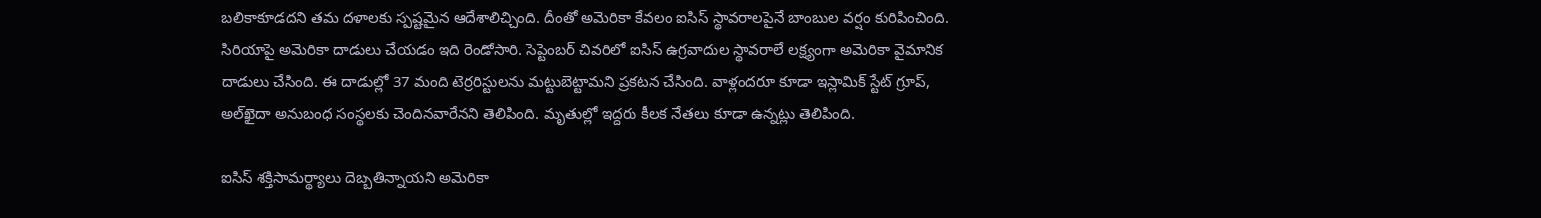బలికాకూడదని తమ దళాలకు స్పష్టమైన ఆదేశాలిచ్చింది. దీంతో అమెరికా కేవలం ఐసిస్ స్థావరాలపైనే బాంబుల వర్షం కురిపించింది. సిరియాపై అమెరికా దాడులు చేయడం ఇది రెండోసారి. సెప్టెంబర్ చివరిలో ఐసిస్ ఉగ్రవాదుల స్థావరాలే లక్ష్యంగా అమెరికా వైమానిక దాడులు చేసింది. ఈ దాడుల్లో 37 మంది టెర్రరిస్టులను మట్టుబెట్టామని ప్రకటన చేసింది. వాళ్లందరూ కూడా ఇస్లామిక్ స్టేట్ గ్రూప్, అల్‌ఖైదా అనుబంధ సంస్థల‌కు చెందిన‌వారేన‌ని తెలిపింది. మృతుల్లో ఇద్దరు కీలక నేతలు కూడా ఉన్నట్లు తెలిపింది.

ఐసిస్ శక్తిసామర్థ్యాలు దెబ్బతిన్నాయని అమెరికా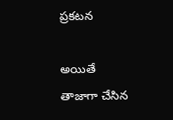ప్రకటన

అయితే తాజాగా చేసిన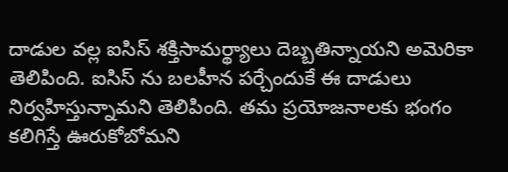దాడుల వల్ల ఐసిస్ శక్తిసామర్థ్యాలు దెబ్బతిన్నాయని అమెరికా తెలిపింది. ఐసిస్ ను బలహీన పర్చేందుకే ఈ దాడులు నిర్వహిస్తున్నామని తెలిపింది. తమ ప్రయోజనాలకు భంగం కలిగిస్తే ఊరుకోబోమని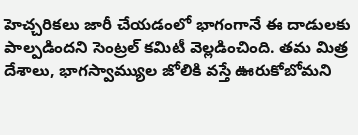హెచ్చరికలు జారీ చేయడంలో భాగంగానే ఈ దాడులకు పాల్పడిందని సెంట్రల్ కమిటీ వెల్లడించింది. తమ మిత్ర దేశాలు, భాగస్వామ్యుల జోలికి వస్తే ఊరుకోబోమని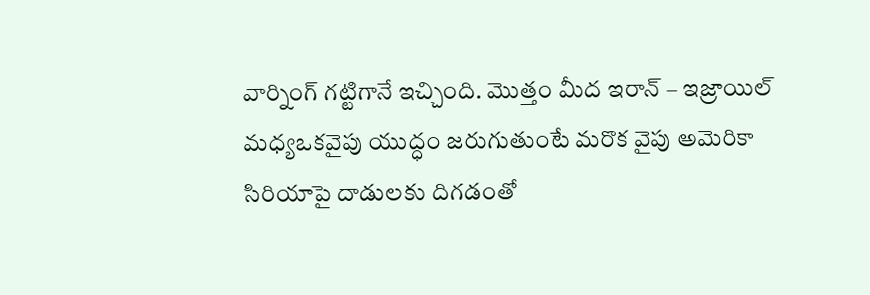వార్నింగ్ గట్టిగానే ఇచ్చింది. మొత్తం మీద ఇరాన్ – ఇజ్రాయిల్ మధ్యఒకవైపు యుద్ధం జరుగుతుంటే మరొక వైపు అమెరికా సిరియాపై దాడులకు దిగడంతో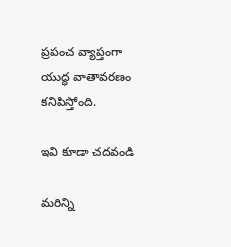ప్రపంచ వ్యాప్తంగా యుద్ధ వాతావరణం కనిపిస్తోంది.

ఇవి కూడా చదవండి

మరిన్ని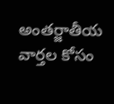అంతర్జాతీయ వార్తల కోసం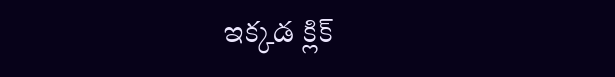ఇక్కడ క్లిక్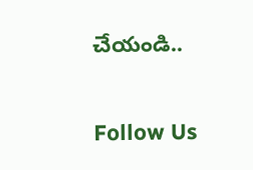చేయండి..

Follow Us